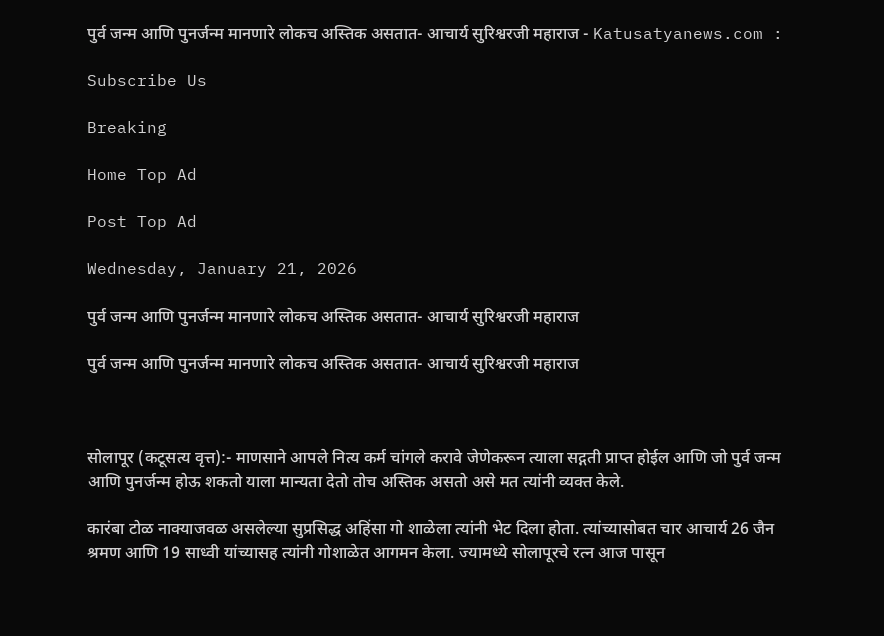पुर्व जन्म आणि पुनर्जन्म मानणारे लोकच अस्तिक असतात- आचार्य सुरिश्वरजी महाराज - Katusatyanews.com :

Subscribe Us

Breaking

Home Top Ad

Post Top Ad

Wednesday, January 21, 2026

पुर्व जन्म आणि पुनर्जन्म मानणारे लोकच अस्तिक असतात- आचार्य सुरिश्वरजी महाराज

पुर्व जन्म आणि पुनर्जन्म मानणारे लोकच अस्तिक असतात- आचार्य सुरिश्वरजी महाराज



सोलापूर (कटूसत्य वृत्त):- माणसाने आपले नित्य कर्म चांगले करावे जेणेकरून त्याला सद्गती प्राप्त होईल आणि जो पुर्व जन्म आणि पुनर्जन्म होऊ शकतो याला मान्यता देतो तोच अस्तिक असतो असे मत त्यांनी व्यक्त केले.

कारंबा टोळ नाक्याजवळ असलेल्या सुप्रसिद्ध अहिंसा गो शाळेला त्यांनी भेट दिला होता. त्यांच्यासोबत चार आचार्य 26 जैन श्रमण आणि 19 साध्वी यांच्यासह त्यांनी गोशाळेत आगमन केला. ज्यामध्ये सोलापूरचे रत्न आज पासून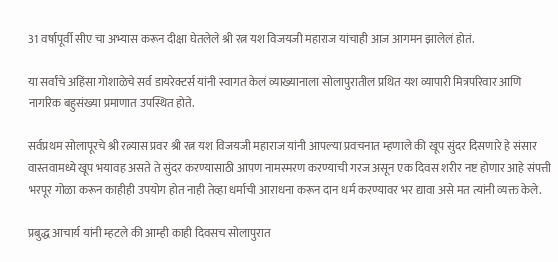31 वर्षापूर्वी सीए चा अभ्यास करून दीक्षा घेतलेले श्री रत्न यश विजयजी महाराज यांचाही आज आगमन झालेलं होतं.

या सर्वांचे अहिंसा गोशाळेचे सर्व डायरेक्टर्स यांनी स्वागत केलं व्याख्यानाला सोलापुरातील प्रथित यश व्यापारी मित्रपरिवार आणि नागरिक बहुसंख्या प्रमाणात उपस्थित होते.

सर्वप्रथम सोलापूरचे श्री रत्न्यास प्रवर श्री रत्न यश विजयजी महाराज यांनी आपल्या प्रवचनात म्हणाले की खूप सुंदर दिसणारे हे संसार वास्तवामध्ये खूप भयावह असते ते सुंदर करण्यासाठी आपण नामस्मरण करण्याची गरज असून एक दिवस शरीर नष्ट होणार आहे संपत्ती भरपूर गोळा करून काहीही उपयोग होत नाही तेव्हा धर्माची आराधना करून दान धर्म करण्यावर भर द्यावा असे मत त्यांनी व्यक्त केले.

प्रबुद्ध आचार्य यांनी म्हटले की आम्ही काही दिवसच सोलापुरात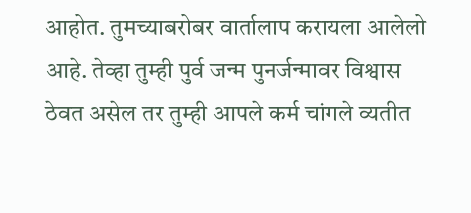आहोत. तुमच्याबरोबर वार्तालाप करायला आलेलो आहे. तेव्हा तुम्ही पुर्व जन्म पुनर्जन्मावर विश्वास ठेवत असेल तर तुम्ही आपले कर्म चांगले व्यतीत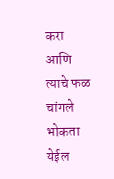करा आणि त्याचे फळ चांगले भोकता येईल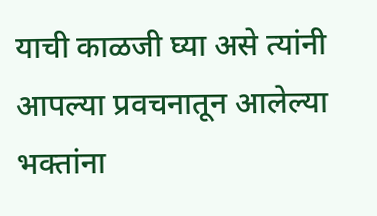याची काळजी घ्या असे त्यांनी आपल्या प्रवचनातून आलेल्या भक्तांना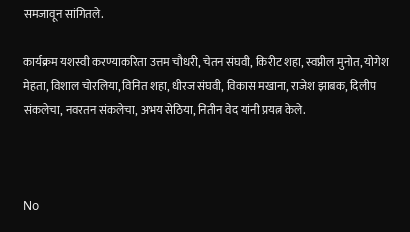समजावून सांगितले.

कार्यक्रम यशस्वी करण्याकरिता उत्तम चौधरी, चेतन संघवी, किरीट शहा, स्वप्नील मुनोत, योगेश मेहता, विशाल चोरलिया, विनित शहा, धीरज संघवी, विकास मखाना, राजेश झाबक, दिलीप संकलेचा, नवरतन संकलेचा, अभय सेठिया, नितीन वेद यांनी प्रयत्न केले.



No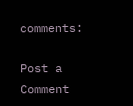comments:

Post a Comment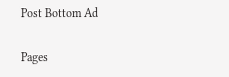Post Bottom Ad

Pages